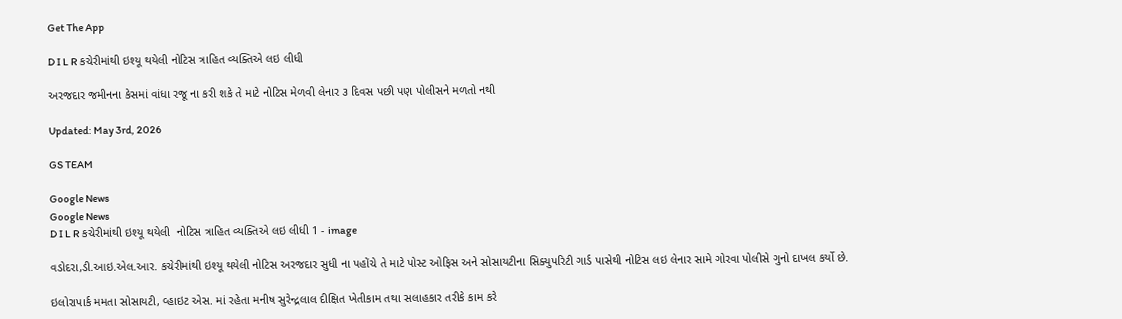Get The App

D I L R કચેરીમાંથી ઇશ્યૂ થયેલી નોટિસ ત્રાહિત વ્યક્તિએ લઇ લીધી

અરજદાર જમીનના કેસમાં વાંધા રજૂ ના કરી શકે તે માટે નોટિસ મેળવી લેનાર ૩ દિવસ પછી પણ પોલીસને મળતો નથી

Updated: May 3rd, 2026

GS TEAM

Google News
Google News
D I L R કચેરીમાંથી ઇશ્યૂ થયેલી  નોટિસ ત્રાહિત વ્યક્તિએ લઇ લીધી 1 - image

વડોદરા,ડી.આઇ.એલ.આર. કચેરીમાંથી ઇશ્યૂ થયેલી નોટિસ અરજદાર સુધી ના પહોંચે તે માટે પોસ્ટ ઓફિસ અને સોસાયટીના સિક્યુપરિટી ગાર્ડ પાસેથી નોટિસ લઇ લેનાર સામે ગોરવા પોલીસે ગુનો દાખલ કર્યો છે.

ઇલોરાપાર્ક મમતા સોસાયટી, વ્હાઇટ એસ. માં રહેતા મનીષ સુરેન્દ્રલાલ દીક્ષિત ખેતીકામ તથા સલાહકાર તરીકે કામ કરે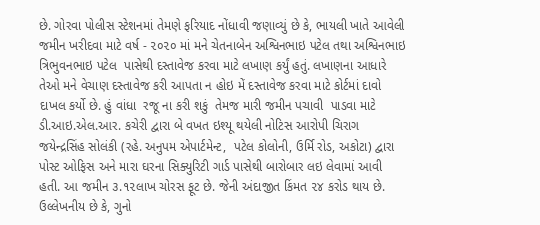છે. ગોરવા પોલીસ સ્ટેશનમાં તેમણે ફરિયાદ નોંધાવી જણાવ્યું છે કે, ભાયલી ખાતે આવેલી જમીન ખરીદવા માટે વર્ષ - ૨૦૨૦ માં મને ચેતનાબેન અશ્વિનભાઇ પટેલ તથા અશ્વિનભાઇ  ત્રિભુવનભાઇ પટેલ  પાસેથી દસ્તાવેજ કરવા માટે લખાણ કર્યું હતું. લખાણના આધારે તેઓ મને વેચાણ દસ્તાવેજ કરી આપતા ન હોઇ મેં દસ્તાવેજ કરવા માટે કોર્ટમાં દાવો દાખલ કર્યો છે. હું વાંધા  રજૂ ના કરી શકું  તેમજ મારી જમીન પચાવી  પાડવા માટે  ડી.આઇ.એલ.આર. કચેરી દ્વારા બે વખત ઇશ્યૂ થયેલી નોટિસ આરોપી ચિરાગ જયેન્દ્રસિંહ સોલંકી (રહે. અનુપમ એપાર્ટમેન્ટ,  પટેલ કોલોની, ઉર્મિ રોડ, અકોટા) દ્વારા પોસ્ટ ઓફિસ અને મારા ઘરના સિક્યુરિટી ગાર્ડ પાસેથી બારોબાર લઇ લેવામાં આવી હતી. આ જમીન ૩.૧૨લાખ ચોરસ ફૂટ છે. જેની અંદાજીત કિંમત ૨૪ કરોડ થાય છે.   ઉલ્લેખનીય છે કે, ગુનો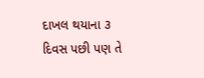દાખલ થયાના ૩ દિવસ પછી પણ તે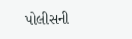પોલીસની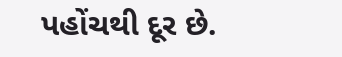પહોંચથી દૂર છે.